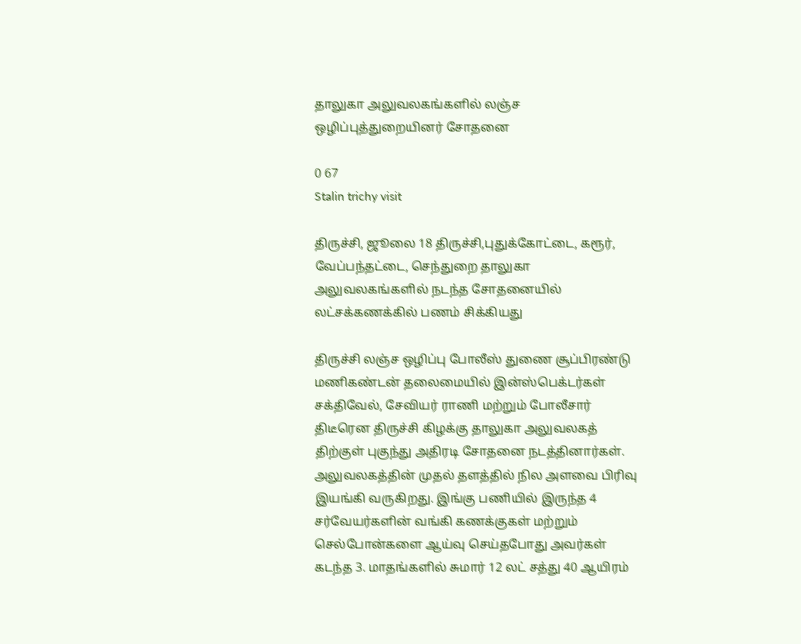தாலுகா அலுவலகங்களில் லஞ்ச ஒழிப்புத்துறையினர் சோதனை

0 67
Stalin trichy visit

திருச்சி, ஜூலை 18 திருச்சி,புதுக்கோட்டை, கரூர், வேப்பந்தட்டை, செந்துறை தாலுகா அலுவலகங்களில் நடந்த சோதனையில் லட்சக்கணக்கில் பணம் சிக்கியது

திருச்சி லஞ்ச ஒழிப்பு போலீஸ் துணை சூப்பிரண்டு மணிகண்டன் தலைமையில் இன்ஸ்பெக்டர்கள் சக்திவேல், சேவியர் ராணி மற்றும் போலீசார் திடீரென திருச்சி கிழக்கு தாலுகா அலுவலகத் திற்குள் புகுந்து அதிரடி சோதனை நடத்தினார்கள். அலுவலகத்தின் முதல் தளத்தில் நில அளவை பிரிவு இயங்கி வருகிறது. இங்கு பணியில் இருந்த 4 சர்வேயர்களின் வங்கி கணக்குகள் மற்றும் செல்போன்களை ஆய்வு செய்தபோது அவர்கள் கடந்த 3. மாதங்களில் சுமார் 12 லட் சத்து 40 ஆயிரம்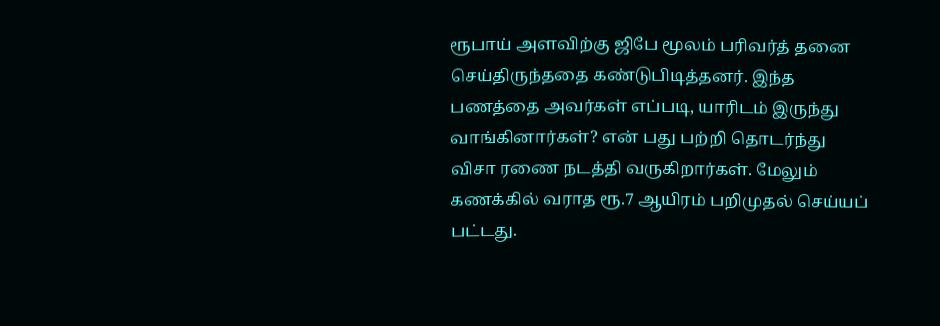ரூபாய் அளவிற்கு ஜிபே மூலம் பரிவர்த் தனை செய்திருந்ததை கண்டுபிடித்தனர். இந்த பணத்தை அவர்கள் எப்படி, யாரிடம் இருந்து வாங்கினார்கள்? என் பது பற்றி தொடர்ந்து விசா ரணை நடத்தி வருகிறார்கள். மேலும் கணக்கில் வராத ரூ.7 ஆயிரம் பறிமுதல் செய்யப் பட்டது.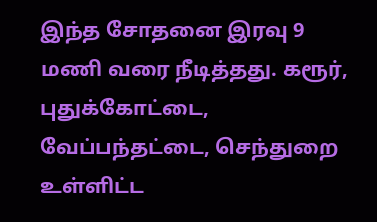இந்த சோதனை இரவு 9 மணி வரை நீடித்தது. கரூர், புதுக்கோட்டை, வேப்பந்தட்டை, செந்துறை உள்ளிட்ட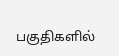பகுதிகளில்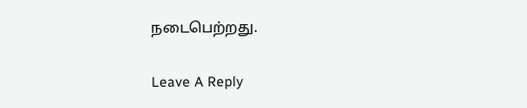நடைபெற்றது.

Leave A Reply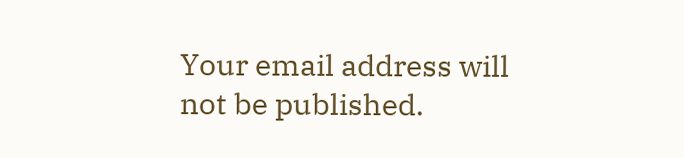Your email address will not be published.